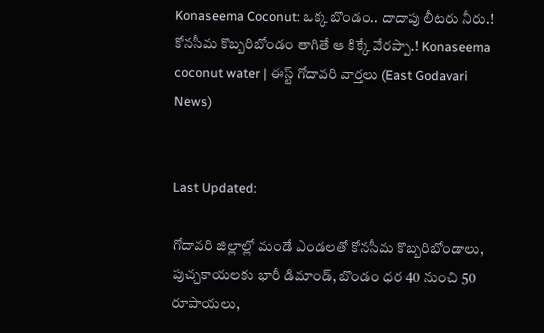Konaseema Coconut: ఒక్క బొండం.. దాదాపు లీటరు నీరు.! కోనసీమ కొబ్బరిబోండం తాగితే ఆ కిక్కే వేరప్పా.! Konaseema coconut water | ఈస్ట్ గోదావరి వార్తలు (East Godavari News)


Last Updated:

గోదావరి జిల్లాల్లో మండే ఎండలతో కోనసీమ కొబ్బరిబోండాలు, పుచ్చకాయలకు భారీ డిమాండ్, బొండం ధర 40 నుంచి 50 రూపాయలు,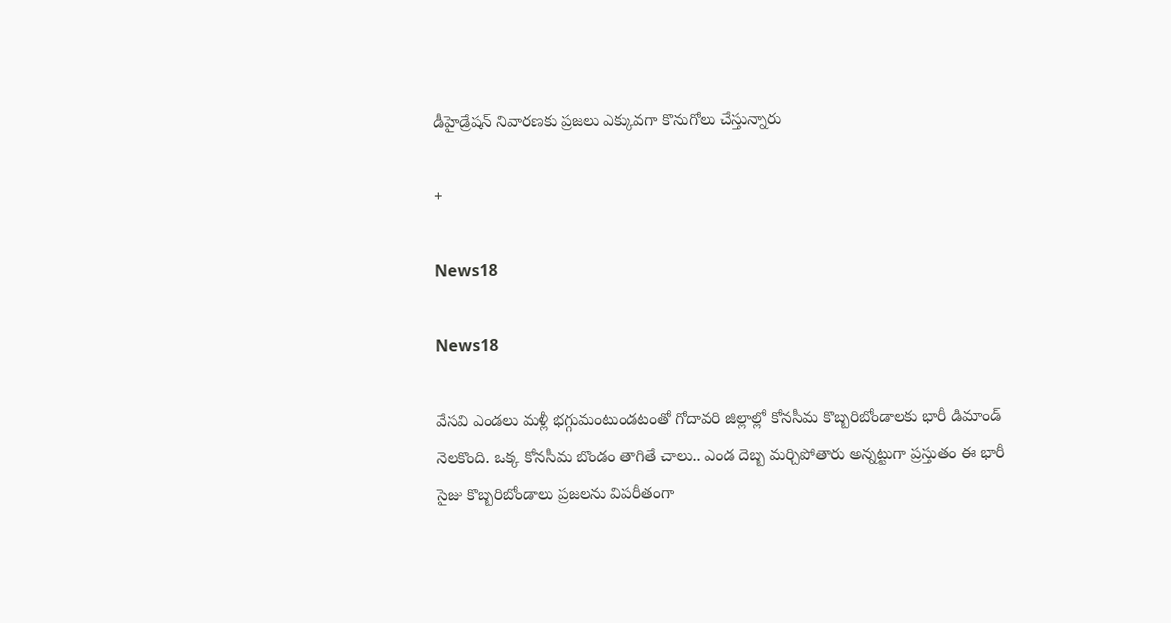డీహైడ్రేషన్ నివారణకు ప్రజలు ఎక్కువగా కొనుగోలు చేస్తున్నారు

+

News18

News18

వేసవి ఎండలు మళ్లీ భగ్గుమంటుండటంతో గోదావరి జిల్లాల్లో కోనసీమ కొబ్బరిబోండాలకు భారీ డిమాండ్ నెలకొంది. ఒక్క కోనసీమ బొండం తాగితే చాలు.. ఎండ దెబ్బ మర్చిపోతారు అన్నట్టుగా ప్రస్తుతం ఈ భారీ సైజు కొబ్బరిబోండాలు ప్రజలను విపరీతంగా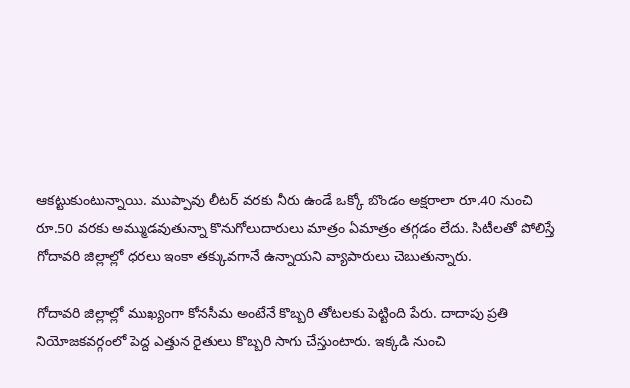ఆకట్టుకుంటున్నాయి. ముప్పావు లీటర్ వరకు నీరు ఉండే ఒక్కో బొండం అక్షరాలా రూ.40 నుంచి రూ.50 వరకు అమ్ముడవుతున్నా కొనుగోలుదారులు మాత్రం ఏమాత్రం తగ్గడం లేదు. సిటీలతో పోలిస్తే గోదావరి జిల్లాల్లో ధరలు ఇంకా తక్కువగానే ఉన్నాయని వ్యాపారులు చెబుతున్నారు.

గోదావరి జిల్లాల్లో ముఖ్యంగా కోనసీమ అంటేనే కొబ్బరి తోటలకు పెట్టింది పేరు. దాదాపు ప్రతి నియోజకవర్గంలో పెద్ద ఎత్తున రైతులు కొబ్బరి సాగు చేస్తుంటారు. ఇక్కడి నుంచి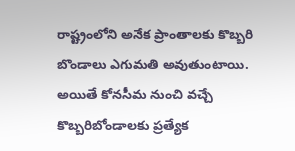రాష్ట్రంలోని అనేక ప్రాంతాలకు కొబ్బరి బొండాలు ఎగుమతి అవుతుంటాయి. అయితే కోనసీమ నుంచి వచ్చే కొబ్బరిబోండాలకు ప్రత్యేక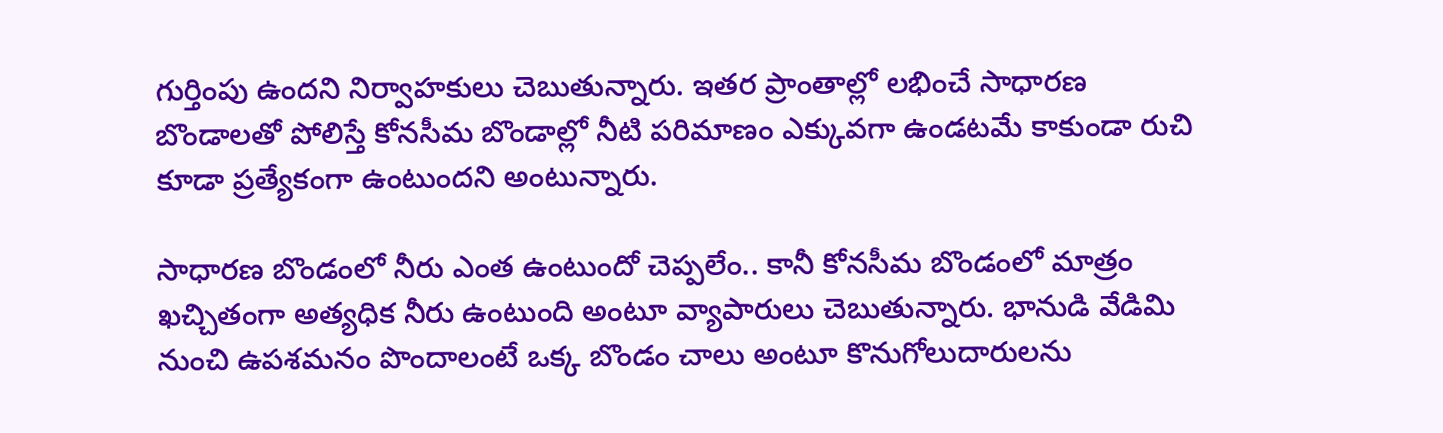గుర్తింపు ఉందని నిర్వాహకులు చెబుతున్నారు. ఇతర ప్రాంతాల్లో లభించే సాధారణ బొండాలతో పోలిస్తే కోనసీమ బొండాల్లో నీటి పరిమాణం ఎక్కువగా ఉండటమే కాకుండా రుచి కూడా ప్రత్యేకంగా ఉంటుందని అంటున్నారు.

సాధారణ బొండంలో నీరు ఎంత ఉంటుందో చెప్పలేం.. కానీ కోనసీమ బొండంలో మాత్రం ఖచ్చితంగా అత్యధిక నీరు ఉంటుంది అంటూ వ్యాపారులు చెబుతున్నారు. భానుడి వేడిమి నుంచి ఉపశమనం పొందాలంటే ఒక్క బొండం చాలు అంటూ కొనుగోలుదారులను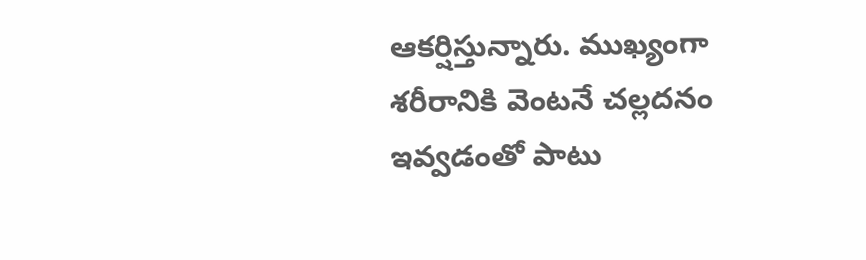ఆకర్షిస్తున్నారు. ముఖ్యంగా శరీరానికి వెంటనే చల్లదనం ఇవ్వడంతో పాటు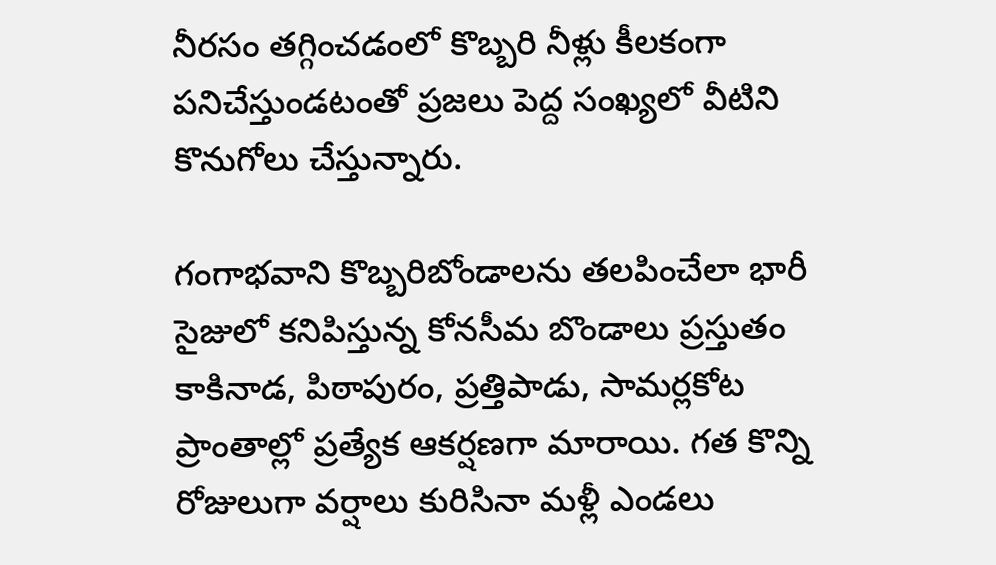నీరసం తగ్గించడంలో కొబ్బరి నీళ్లు కీలకంగా పనిచేస్తుండటంతో ప్రజలు పెద్ద సంఖ్యలో వీటిని కొనుగోలు చేస్తున్నారు.

గంగాభవాని కొబ్బరిబోండాలను తలపించేలా భారీ సైజులో కనిపిస్తున్న కోనసీమ బొండాలు ప్రస్తుతం కాకినాడ, పిఠాపురం, ప్రత్తిపాడు, సామర్లకోట ప్రాంతాల్లో ప్రత్యేక ఆకర్షణగా మారాయి. గత కొన్ని రోజులుగా వర్షాలు కురిసినా మళ్లీ ఎండలు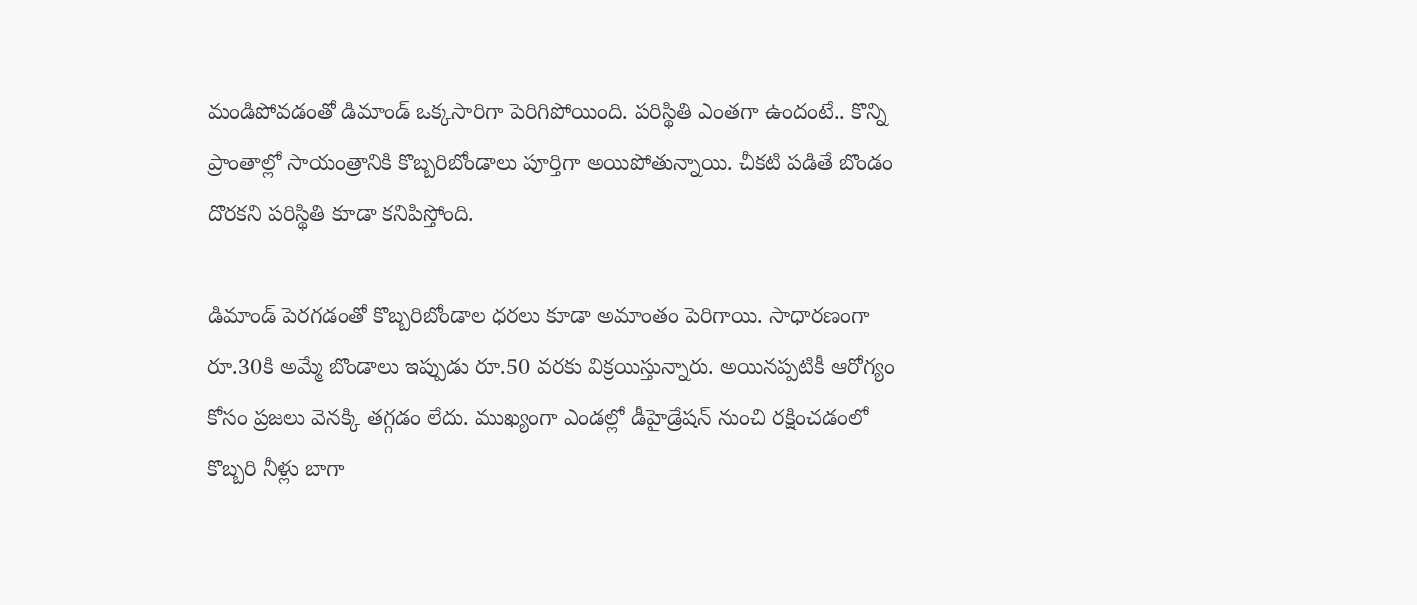మండిపోవడంతో డిమాండ్ ఒక్కసారిగా పెరిగిపోయింది. పరిస్థితి ఎంతగా ఉందంటే.. కొన్ని ప్రాంతాల్లో సాయంత్రానికి కొబ్బరిబోండాలు పూర్తిగా అయిపోతున్నాయి. చీకటి పడితే బొండం దొరకని పరిస్థితి కూడా కనిపిస్తోంది.

డిమాండ్ పెరగడంతో కొబ్బరిబోండాల ధరలు కూడా అమాంతం పెరిగాయి. సాధారణంగా రూ.30కి అమ్మే బొండాలు ఇప్పుడు రూ.50 వరకు విక్రయిస్తున్నారు. అయినప్పటికీ ఆరోగ్యం కోసం ప్రజలు వెనక్కి తగ్గడం లేదు. ముఖ్యంగా ఎండల్లో డీహైడ్రేషన్ నుంచి రక్షించడంలో కొబ్బరి నీళ్లు బాగా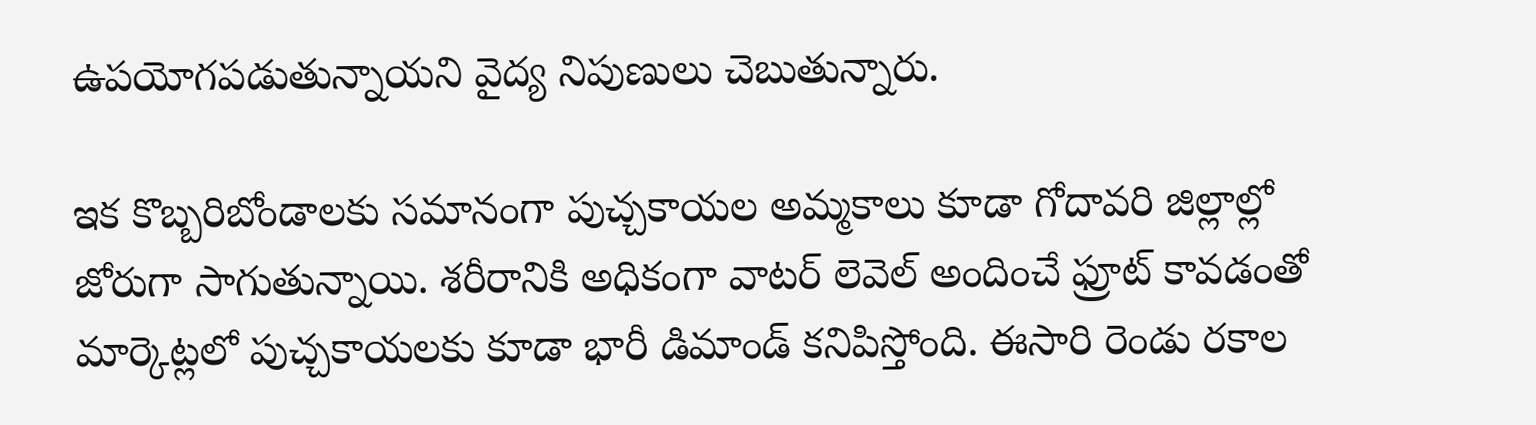ఉపయోగపడుతున్నాయని వైద్య నిపుణులు చెబుతున్నారు.

ఇక కొబ్బరిబోండాలకు సమానంగా పుచ్చకాయల అమ్మకాలు కూడా గోదావరి జిల్లాల్లో జోరుగా సాగుతున్నాయి. శరీరానికి అధికంగా వాటర్ లెవెల్ అందించే ఫ్రూట్ కావడంతో మార్కెట్లలో పుచ్చకాయలకు కూడా భారీ డిమాండ్ కనిపిస్తోంది. ఈసారి రెండు రకాల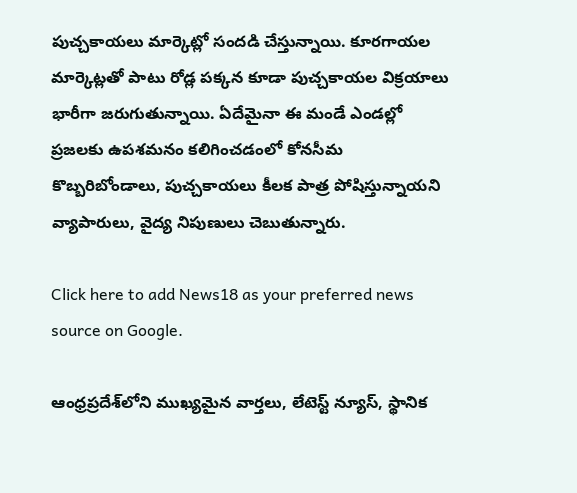పుచ్చకాయలు మార్కెట్లో సందడి చేస్తున్నాయి. కూరగాయల మార్కెట్లతో పాటు రోడ్ల పక్కన కూడా పుచ్చకాయల విక్రయాలు భారీగా జరుగుతున్నాయి. ఏదేమైనా ఈ మండే ఎండల్లో ప్రజలకు ఉపశమనం కలిగించడంలో కోనసీమ కొబ్బరిబోండాలు, పుచ్చకాయలు కీలక పాత్ర పోషిస్తున్నాయని వ్యాపారులు, వైద్య నిపుణులు చెబుతున్నారు.

Click here to add News18 as your preferred news source on Google.

ఆంధ్రప్రదేశ్‌లోని ముఖ్యమైన వార్తలు, లేటెస్ట్ న్యూస్, స్థానిక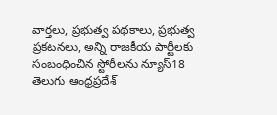వార్తలు, ప్రభుత్వ పథకాలు, ప్రభుత్వ ప్రకటనలు, అన్ని రాజకీయ పార్టీలకు సంబంధించిన స్టోరీలను న్యూస్18 తెలుగు ఆంధ్రప్రదేశ్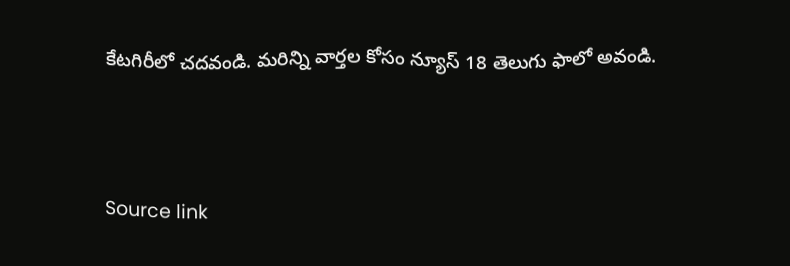కేటగిరీలో చదవండి. మరిన్ని వార్తల కోసం న్యూస్ 18 తెలుగు ఫాలో అవండి.



Source link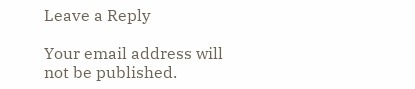Leave a Reply

Your email address will not be published.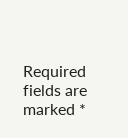Required fields are marked *